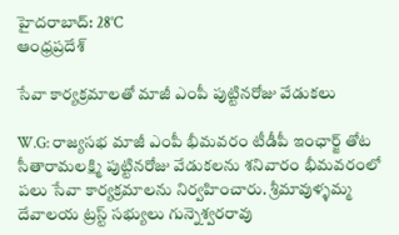హైదరాబాద్: 28°C
ఆంధ్రప్రదేశ్

సేవా కార్యక్రమాలతో మాజీ ఎంపీ పుట్టినరోజు వేడుకలు

W.G: రాజ్యసభ మాజీ ఎంపీ భీమవరం టీడీపీ ఇంఛార్జ్ తోట సీతారామలక్ష్మి పుట్టినరోజు వేడుకలను శనివారం భీమవరంలో పలు సేవా కార్యక్రమాలను నిర్వహించారు. శ్రీమావుళ్ళమ్మ దేవాలయ ట్రస్ట్ సభ్యులు గున్నెశ్వరరావు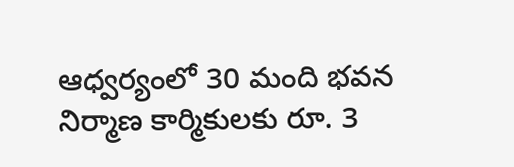ఆధ్వర్యంలో 30 మంది భవన నిర్మాణ కార్మికులకు రూ. 3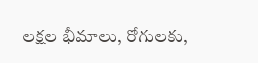లక్షల భీమాలు, రోగులకు,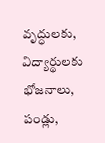వృద్ధులకు, విద్యార్థులకు భోజనాలు, పండ్లు,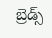బ్రెడ్స్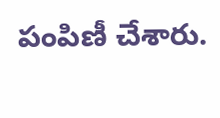పంపిణీ చేశారు.